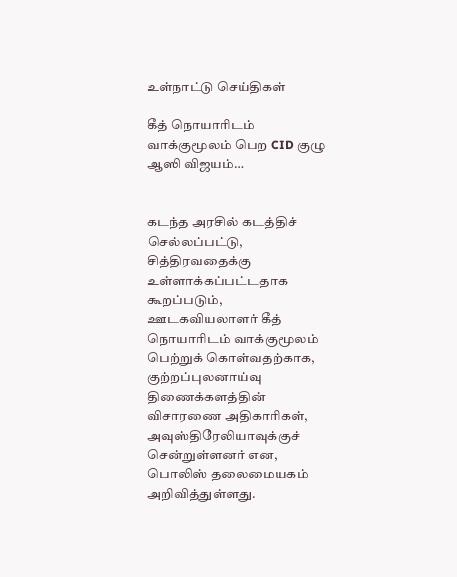உள்நாட்டு செய்திகள்

கீத் நொயாரிடம் வாக்குமூலம் பெற CID குழு ஆஸி விஜயம்…


கடந்த அரசில் கடத்திச் செல்லப்பட்டு, சித்திரவதைக்கு உள்ளாக்கப்பட்டதாக கூறப்படும், ஊடகவியலாளர் கீத் நொயாரிடம் வாக்குமூலம் பெற்றுக் கொள்வதற்காக, குற்றப்புலனாய்வு திணைக்களத்தின் விசாரணை அதிகாரிகள், அவுஸ்திரேலியாவுக்குச் சென்றுள்ளனர் என, பொலிஸ் தலைமையகம் அறிவித்துள்ளது.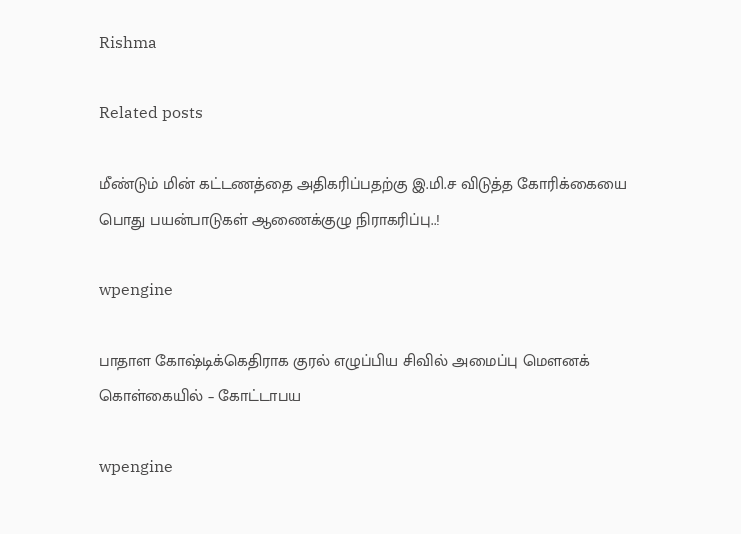Rishma

Related posts

மீண்டும் மின் கட்டணத்தை அதிகரிப்பதற்கு இ.மி.ச விடுத்த கோரிக்கையை பொது பயன்பாடுகள் ஆணைக்குழு நிராகரிப்பு..!

wpengine

பாதாள கோஷ்டிக்கெதிராக குரல் எழுப்பிய சிவில் அமைப்பு மௌனக் கொள்கையில் – கோட்டாபய

wpengine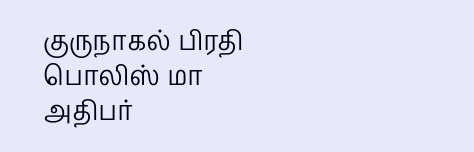குருநாகல் பிரதி பொலிஸ் மா அதிபர்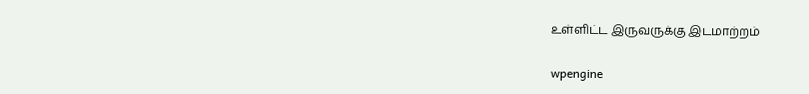உள்ளிட்ட இருவருக்கு இடமாற்றம்

wpengine